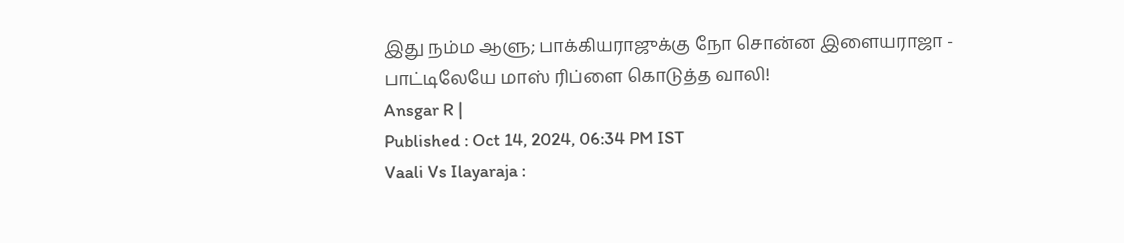இது நம்ம ஆளு; பாக்கியராஜுக்கு நோ சொன்ன இளையராஜா - பாட்டிலேயே மாஸ் ரிப்ளை கொடுத்த வாலி!
Ansgar R |
Published : Oct 14, 2024, 06:34 PM IST
Vaali Vs Ilayaraja :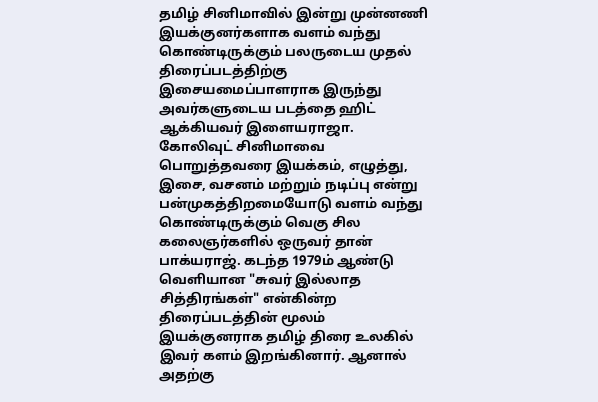தமிழ் சினிமாவில் இன்று முன்னணி இயக்குனர்களாக வளம் வந்து கொண்டிருக்கும் பலருடைய முதல் திரைப்படத்திற்கு இசையமைப்பாளராக இருந்து அவர்களுடைய படத்தை ஹிட் ஆக்கியவர் இளையராஜா.
கோலிவுட் சினிமாவை பொறுத்தவரை இயக்கம், எழுத்து, இசை, வசனம் மற்றும் நடிப்பு என்று பன்முகத்திறமையோடு வளம் வந்து கொண்டிருக்கும் வெகு சில கலைஞர்களில் ஒருவர் தான் பாக்யராஜ். கடந்த 1979ம் ஆண்டு வெளியான "சுவர் இல்லாத சித்திரங்கள்" என்கின்ற திரைப்படத்தின் மூலம் இயக்குனராக தமிழ் திரை உலகில் இவர் களம் இறங்கினார். ஆனால் அதற்கு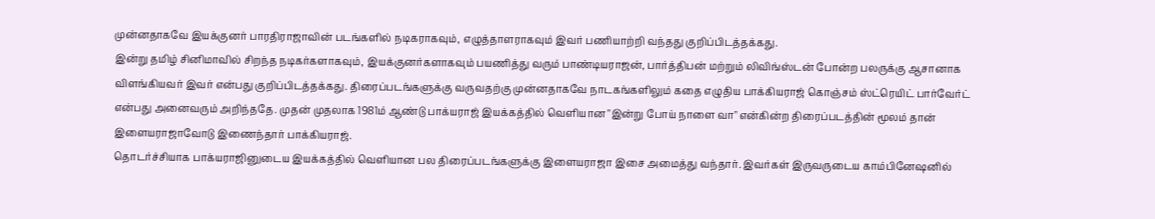முன்னதாகவே இயக்குனர் பாரதிராஜாவின் படங்களில் நடிகராகவும், எழுத்தாளராகவும் இவர் பணியாற்றி வந்தது குறிப்பிடத்தக்கது.
இன்று தமிழ் சினிமாவில் சிறந்த நடிகர்களாகவும், இயக்குனர்களாகவும் பயணித்து வரும் பாண்டியராஜன், பார்த்திபன் மற்றும் லிவிங்ஸ்டன் போன்ற பலருக்கு ஆசானாக விளங்கியவர் இவர் என்பது குறிப்பிடத்தக்கது. திரைப்படங்களுக்கு வருவதற்கு முன்னதாகவே நாடகங்களிலும் கதை எழுதிய பாக்கியராஜ் கொஞ்சம் ஸ்ட்ரெயிட் பார்வேர்ட் என்பது அனைவரும் அறிந்ததே. முதன் முதலாக 1981ம் ஆண்டு பாக்யராஜ் இயக்கத்தில் வெளியான "இன்று போய் நாளை வா" என்கின்ற திரைப்படத்தின் மூலம் தான் இளையராஜாவோடு இணைந்தார் பாக்கியராஜ்.
தொடர்ச்சியாக பாக்யராஜினுடைய இயக்கத்தில் வெளியான பல திரைப்படங்களுக்கு இளையராஜா இசை அமைத்து வந்தார். இவர்கள் இருவருடைய காம்பினேஷனில்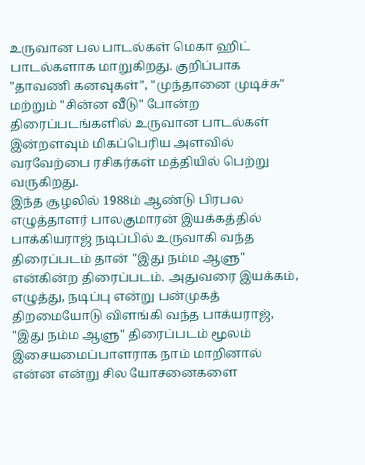உருவான பல பாடல்கள் மெகா ஹிட் பாடல்களாக மாறுகிறது. குறிப்பாக "தாவணி கனவுகள்", "முந்தானை முடிச்சு" மற்றும் "சின்ன வீடு" போன்ற திரைப்படங்களில் உருவான பாடல்கள் இன்றளவும் மிகப்பெரிய அளவில் வரவேற்பை ரசிகர்கள் மத்தியில் பெற்று வருகிறது.
இந்த சூழலில் 1988ம் ஆண்டு பிரபல எழுத்தாளர் பாலகுமாரன் இயக்கத்தில் பாக்கியராஜ் நடிப்பில் உருவாகி வந்த திரைப்படம் தான் "இது நம்ம ஆளு" என்கின்ற திரைப்படம். அதுவரை இயக்கம், எழுத்து, நடிப்பு என்று பன்முகத் திறமையோடு விளங்கி வந்த பாக்யராஜ், "இது நம்ம ஆளு" திரைப்படம் மூலம் இசையமைப்பாளராக நாம் மாறினால் என்ன என்று சில யோசனைகளை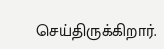செய்திருக்கிறார்.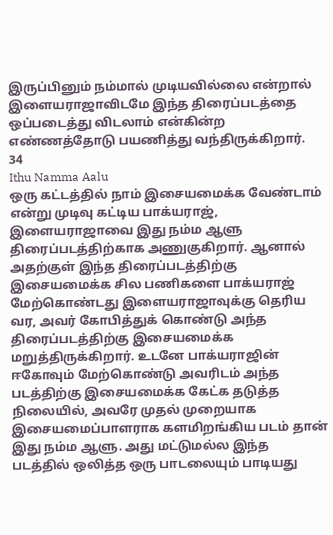இருப்பினும் நம்மால் முடியவில்லை என்றால் இளையராஜாவிடமே இந்த திரைப்படத்தை ஒப்படைத்து விடலாம் என்கின்ற எண்ணத்தோடு பயணித்து வந்திருக்கிறார்.
34
Ithu Namma Aalu
ஒரு கட்டத்தில் நாம் இசையமைக்க வேண்டாம் என்று முடிவு கட்டிய பாக்யராஜ், இளையராஜாவை இது நம்ம ஆளு திரைப்படத்திற்காக அணுகுகிறார். ஆனால் அதற்குள் இந்த திரைப்படத்திற்கு இசையமைக்க சில பணிகளை பாக்யராஜ் மேற்கொண்டது இளையராஜாவுக்கு தெரிய வர, அவர் கோபித்துக் கொண்டு அந்த திரைப்படத்திற்கு இசையமைக்க மறுத்திருக்கிறார். உடனே பாக்யராஜின் ஈகோவும் மேற்கொண்டு அவரிடம் அந்த படத்திற்கு இசையமைக்க கேட்க தடுத்த நிலையில், அவரே முதல் முறையாக இசையமைப்பாளராக களமிறங்கிய படம் தான் இது நம்ம ஆளு. அது மட்டுமல்ல இந்த படத்தில் ஒலித்த ஒரு பாடலையும் பாடியது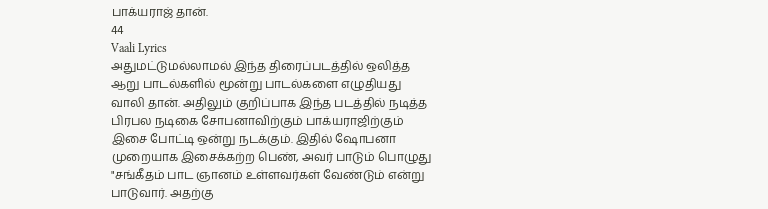பாக்யராஜ் தான்.
44
Vaali Lyrics
அதுமட்டுமல்லாமல் இந்த திரைப்படத்தில் ஒலித்த ஆறு பாடல்களில் மூன்று பாடல்களை எழுதியது வாலி தான். அதிலும் குறிப்பாக இந்த படத்தில் நடித்த பிரபல நடிகை சோபனாவிற்கும் பாக்யராஜிற்கும் இசை போட்டி ஒன்று நடக்கும். இதில் ஷோபனா முறையாக இசைக்கற்ற பெண், அவர் பாடும் பொழுது "சங்கீதம் பாட ஞானம் உள்ளவர்கள் வேண்டும் என்று பாடுவார். அதற்கு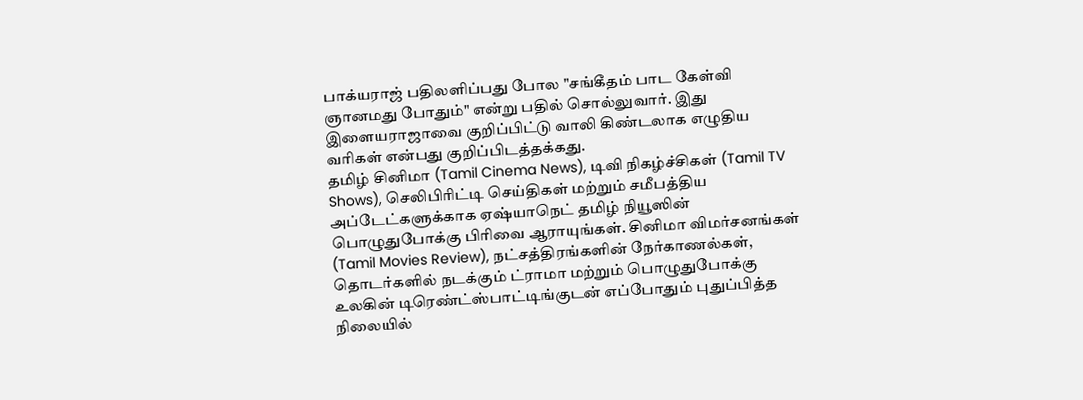பாக்யராஜ் பதிலளிப்பது போல "சங்கீதம் பாட கேள்வி ஞானமது போதும்" என்று பதில் சொல்லுவார். இது இளையராஜாவை குறிப்பிட்டு வாலி கிண்டலாக எழுதிய வரிகள் என்பது குறிப்பிடத்தக்கது.
தமிழ் சினிமா (Tamil Cinema News), டிவி நிகழ்ச்சிகள் (Tamil TV Shows), செலிபிரிட்டி செய்திகள் மற்றும் சமீபத்திய அப்டேட்களுக்காக ஏஷ்யாநெட் தமிழ் நியூஸின் பொழுதுபோக்கு பிரிவை ஆராயுங்கள். சினிமா விமர்சனங்கள் (Tamil Movies Review), நட்சத்திரங்களின் நேர்காணல்கள், தொடர்களில் நடக்கும் ட்ராமா மற்றும் பொழுதுபோக்கு உலகின் டிரெண்ட்ஸ்பாட்டிங்குடன் எப்போதும் புதுப்பித்த நிலையில்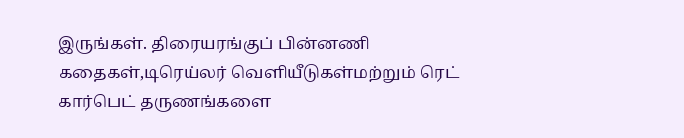இருங்கள். திரையரங்குப் பின்னணி கதைகள்,டிரெய்லர் வெளியீடுகள்மற்றும் ரெட் கார்பெட் தருணங்களை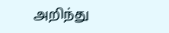அறிந்து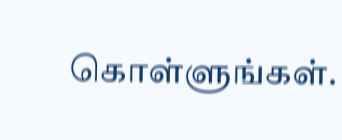கொள்ளுங்கள்.